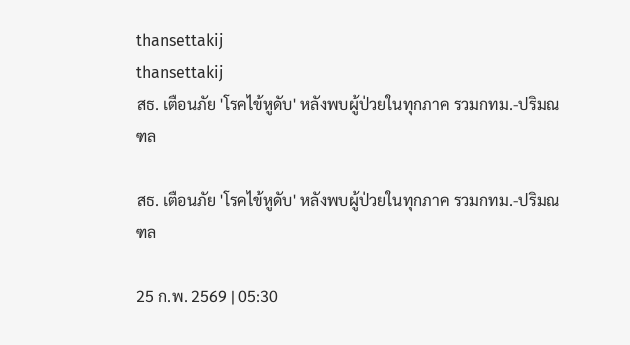thansettakij
thansettakij
สธ. เตือนภัย 'โรคไข้หูดับ' หลังพบผู้ป่วยในทุกภาค รวมกทม.-ปริมณฑล

สธ. เตือนภัย 'โรคไข้หูดับ' หลังพบผู้ป่วยในทุกภาค รวมกทม.-ปริมณฑล

25 ก.พ. 2569 | 05:30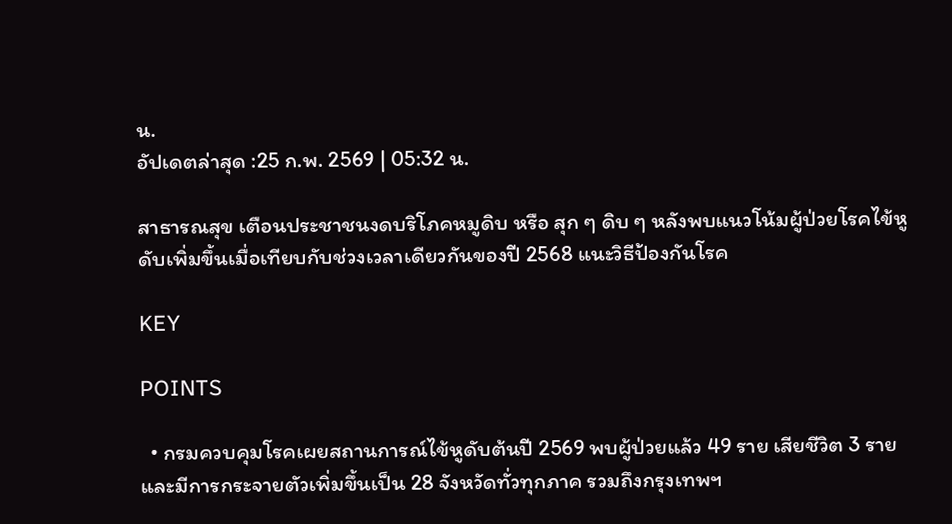น.
อัปเดตล่าสุด :25 ก.พ. 2569 | 05:32 น.

สาธารณสุข เตือนประชาชนงดบริโภคหมูดิบ หรือ สุก ๆ ดิบ ๆ หลังพบแนวโน้มผู้ป่วยโรคไข้หูดับเพิ่มขึ้นเมื่อเทียบกับช่วงเวลาเดียวกันของปี 2568 แนะวิธีป้องกันโรค

KEY

POINTS

  • กรมควบคุมโรคเผยสถานการณ์ไข้หูดับต้นปี 2569 พบผู้ป่วยแล้ว 49 ราย เสียชีวิต 3 ราย และมีการกระจายตัวเพิ่มขึ้นเป็น 28 จังหวัดทั่วทุกภาค รวมถึงกรุงเทพฯ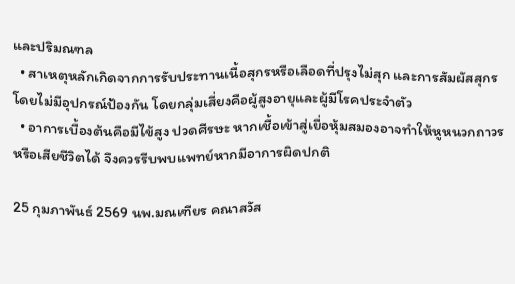และปริมณฑล
  • สาเหตุหลักเกิดจากการรับประทานเนื้อสุกรหรือเลือดที่ปรุงไม่สุก และการสัมผัสสุกรโดยไม่มีอุปกรณ์ป้องกัน โดยกลุ่มเสี่ยงคือผู้สูงอายุและผู้มีโรคประจำตัว
  • อาการเบื้องต้นคือมีไข้สูง ปวดศีรษะ หากเชื้อเข้าสู่เยื่อหุ้มสมองอาจทำให้หูหนวกถาวรหรือเสียชีวิตได้ จึงควรรีบพบแพทย์หากมีอาการผิดปกติ

25 กุมภาพันธ์ 2569 นพ.มณเฑียร คณาสวัส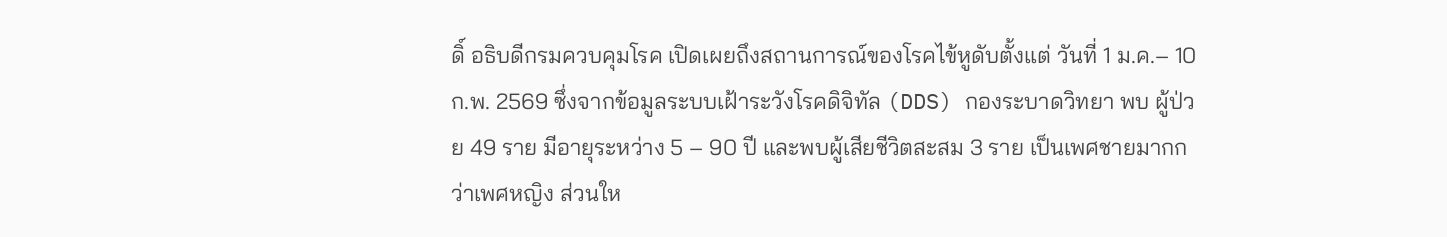ดิ์ อธิบดีกรมควบคุมโรค เปิดเผยถึงสถานการณ์ของโรคไข้หูดับตั้งแต่ วันที่ 1 ม.ค.– 10 ก.พ. 2569 ซึ่งจากข้อมูลระบบเฝ้าระวังโรคดิจิทัล (DDS) กองระบาดวิทยา พบ ผู้ป่วย 49 ราย มีอายุระหว่าง 5 – 90 ปี และพบผู้เสียชีวิตสะสม 3 ราย เป็นเพศชายมากกว่าเพศหญิง ส่วนให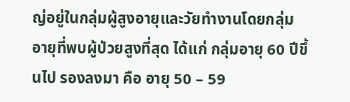ญ่อยู่ในกลุ่มผู้สูงอายุและวัยทำงานโดยกลุ่มอายุที่พบผู้ป่วยสูงที่สุด ได้แก่ กลุ่มอายุ 60 ปีขึ้นไป รองลงมา คือ อายุ 50 – 59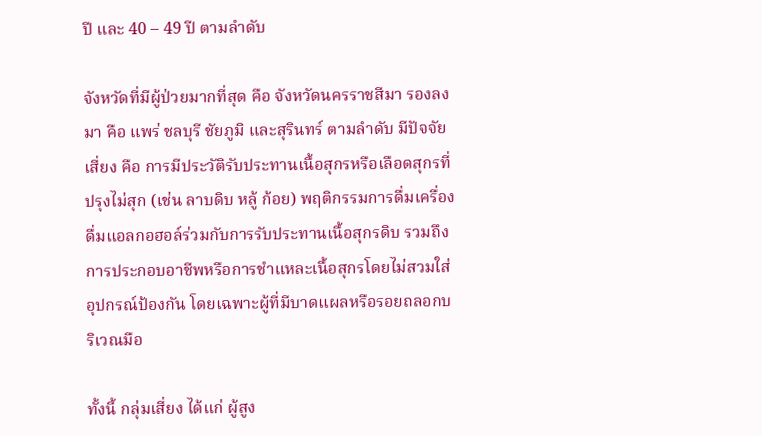ปี และ 40 – 49 ปี ตามลำดับ

จังหวัดที่มีผู้ป่วยมากที่สุด คือ จังหวัดนครราชสีมา รองลงมา คือ แพร่ ชลบุรี ชัยภูมิ และสุรินทร์ ตามลำดับ มีปัจจัยเสี่ยง คือ การมีประวัติรับประทานเนื้อสุกรหรือเลือดสุกรที่ปรุงไม่สุก (เช่น ลาบดิบ หลู้ ก้อย) พฤติกรรมการดื่มเครื่องดื่มแอลกอฮอล์ร่วมกับการรับประทานเนื้อสุกรดิบ รวมถึงการประกอบอาชีพหรือการชำแหละเนื้อสุกรโดยไม่สวมใส่อุปกรณ์ป้องกัน โดยเฉพาะผู้ที่มีบาดแผลหรือรอยถลอกบริเวณมือ

ทั้งนี้ กลุ่มเสี่ยง ได้แก่ ผู้สูง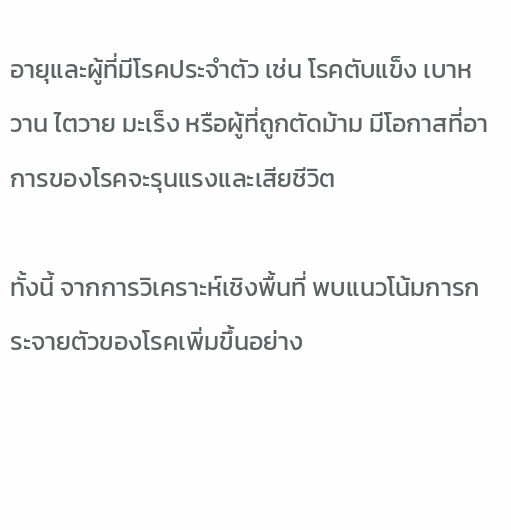อายุและผู้ที่มีโรคประจำตัว เช่น โรคตับแข็ง เบาหวาน ไตวาย มะเร็ง หรือผู้ที่ถูกตัดม้าม มีโอกาสที่อาการของโรคจะรุนแรงและเสียชีวิต

ทั้งนี้ จากการวิเคราะห์เชิงพื้นที่ พบแนวโน้มการกระจายตัวของโรคเพิ่มขึ้นอย่าง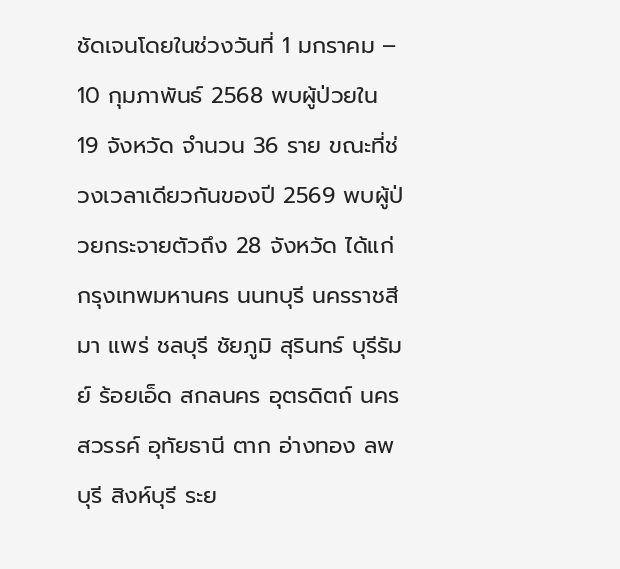ชัดเจนโดยในช่วงวันที่ 1 มกราคม – 10 กุมภาพันธ์ 2568 พบผู้ป่วยใน 19 จังหวัด จำนวน 36 ราย ขณะที่ช่วงเวลาเดียวกันของปี 2569 พบผู้ป่วยกระจายตัวถึง 28 จังหวัด ได้แก่ กรุงเทพมหานคร นนทบุรี นครราชสีมา แพร่ ชลบุรี ชัยภูมิ สุรินทร์ บุรีรัมย์ ร้อยเอ็ด สกลนคร อุตรดิตถ์ นครสวรรค์ อุทัยธานี ตาก อ่างทอง ลพบุรี สิงห์บุรี ระย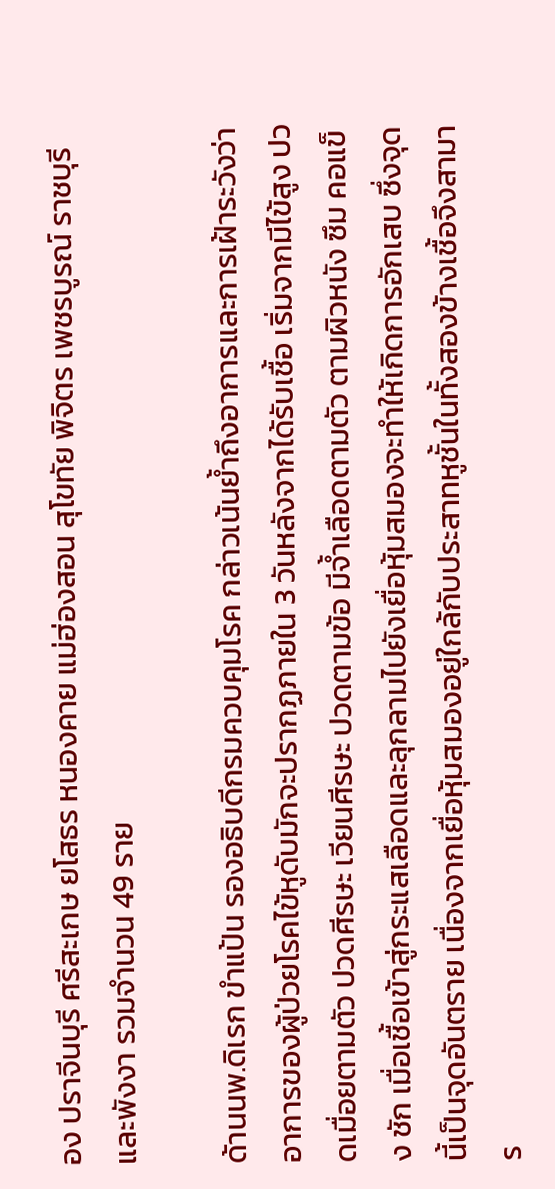อง ปราจีนบุรี ศรีสะเกษ ยโสธร หนองคาย แม่ฮ่องสอน สุโขทัย พิจิตร เพชรบูรณ์ ราชบุรี และพังงา รวมจำนวน 49 ราย

ด้านนพ.ดิเรก ขำแป้น รองอธิบดีกรมควบคุมโรค กล่าวเน้นย้ำถึงอาการและการเฝ้าระวังว่า อาการของผู้ป่วยโรคไข้หูดับมักจะปรากฏภายใน 3 วันหลังจากได้รับเชื้อ เริ่มจากมีไข้สูง ปวดเมื่อยตามตัว ปวดศีรษะ เวียนศีรษะ ปวดตามข้อ มีจ้ำเลือดตามตัว ตามผิวหนัง ซึม คอแข็ง ชัก เมื่อเชื้อเข้าสู่กระแสเลือดและลุกลามไปยังเยื่อหุ้มสมองจะทำให้เกิดการอักเสบ ซึ่งจุดนี้เป็นจุดอันตราย เนื่องจากเยื่อหุ้มสมองอยู่ใกล้กับประสาทหูชั้นในทั้งสองข้างเชื้อจึงสามาร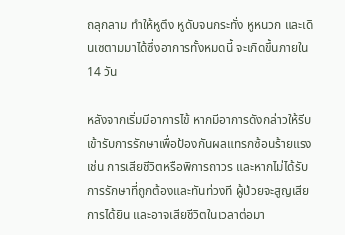ถลุกลาม ทำให้หูตึง หูดับจนกระทั่ง หูหนวก และเดินเซตามมาได้ซึ่งอาการทั้งหมดนี้ จะเกิดขึ้นภายใน 14 วัน

หลังจากเริ่มมีอาการไข้ หากมีอาการดังกล่าวให้รีบเข้ารับการรักษาเพื่อป้องกันผลแทรกซ้อนร้ายแรง เช่น การเสียชีวิตหรือพิการถาวร และหากไม่ได้รับการรักษาที่ถูกต้องและทันท่วงที ผู้ป่วยจะสูญเสียการได้ยิน และอาจเสียชีวิตในเวลาต่อมา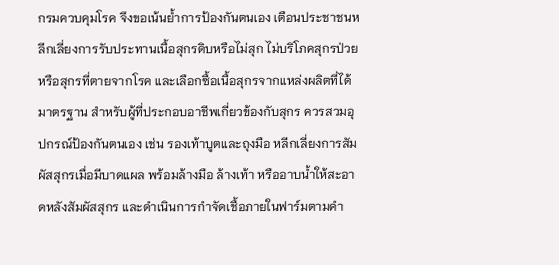กรมควบคุมโรค จึงขอเน้นย้ำการป้องกันตนเอง เตือนประชาชนหลีกเลี่ยงการรับประทานเนื้อสุกรดิบหรือไม่สุก ไม่บริโภคสุกรป่วยหรือสุกรที่ตายจากโรค และเลือกซื้อเนื้อสุกรจากแหล่งผลิตที่ได้มาตรฐาน สำหรับผู้ที่ประกอบอาชีพเกี่ยวข้องกับสุกร ควรสวมอุปกรณ์ป้องกันตนเอง เช่น รองเท้าบูตและถุงมือ หลีกเลี่ยงการสัมผัสสุกรเมื่อมีบาดแผล พร้อมล้างมือ ล้างเท้า หรืออาบน้ำให้สะอาดหลังสัมผัสสุกร และดำเนินการกำจัดเชื้อภายในฟาร์มตามคำ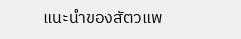แนะนำของสัตวแพ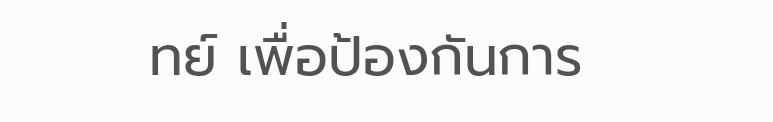ทย์ เพื่อป้องกันการ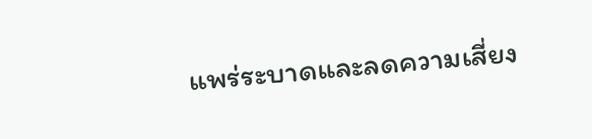แพร่ระบาดและลดความเสี่ยง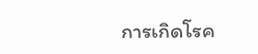การเกิดโรค